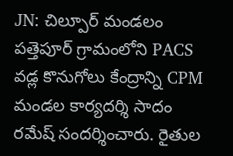JN: చిల్పూర్ మండలం పత్తెపూర్ గ్రామంలోని PACS వడ్ల కొనుగోలు కేంద్రాన్ని CPM మండల కార్యదర్శి సాదం రమేష్ సందర్శించారు. రైతుల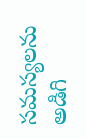సమస్యలను అడిగి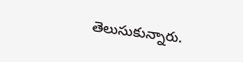తెలుసుకున్నారు.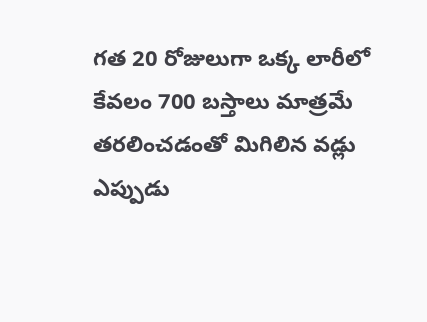గత 20 రోజులుగా ఒక్క లారీలో కేవలం 700 బస్తాలు మాత్రమే తరలించడంతో మిగిలిన వడ్లు ఎప్పుడు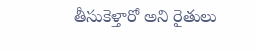తీసుకెళ్తారో అని రైతులు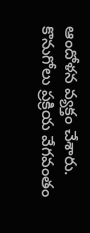ఆందోళన వ్యక్తం చేశారు. కొనుగోలు ప్రక్రియ వేగవంతం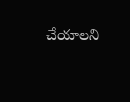చేయాలని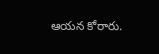ఆయన కోరారు.